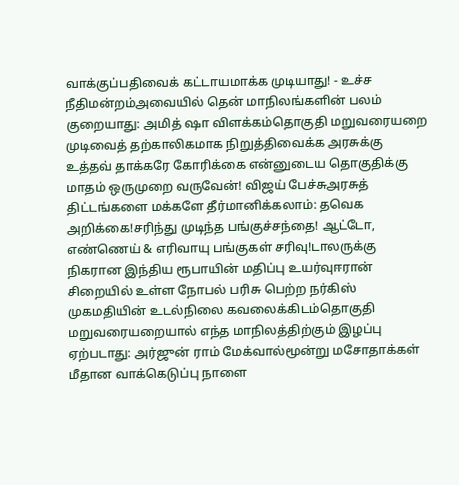வாக்குப்பதிவைக் கட்டாயமாக்க முடியாது! - உச்ச நீதிமன்றம்அவையில் தென் மாநிலங்களின் பலம் குறையாது: அமித் ஷா விளக்கம்தொகுதி மறுவரையறை முடிவைத் தற்காலிகமாக நிறுத்திவைக்க அரசுக்கு உத்தவ் தாக்கரே கோரிக்கை என்னுடைய தொகுதிக்கு மாதம் ஒருமுறை வருவேன்! விஜய் பேச்சுஅரசுத் திட்டங்களை மக்களே தீர்மானிக்கலாம்: தவெக அறிக்கை!சரிந்து முடிந்த பங்குச்சந்தை! ஆட்டோ, எண்ணெய் & எரிவாயு பங்குகள் சரிவு!டாலருக்கு நிகரான இந்திய ரூபாயின் மதிப்பு உயர்வுஈரான் சிறையில் உள்ள நோபல் பரிசு பெற்ற நர்கிஸ் முகமதியின் உடல்நிலை கவலைக்கிடம்தொகுதி மறுவரையறையால் எந்த மாநிலத்திற்கும் இழப்பு ஏற்படாது: அர்ஜுன் ராம் மேக்வால்மூன்று மசோதாக்கள் மீதான வாக்கெடுப்பு நாளை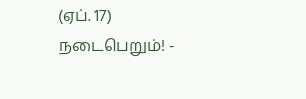(ஏப். 17) நடைபெறும்! -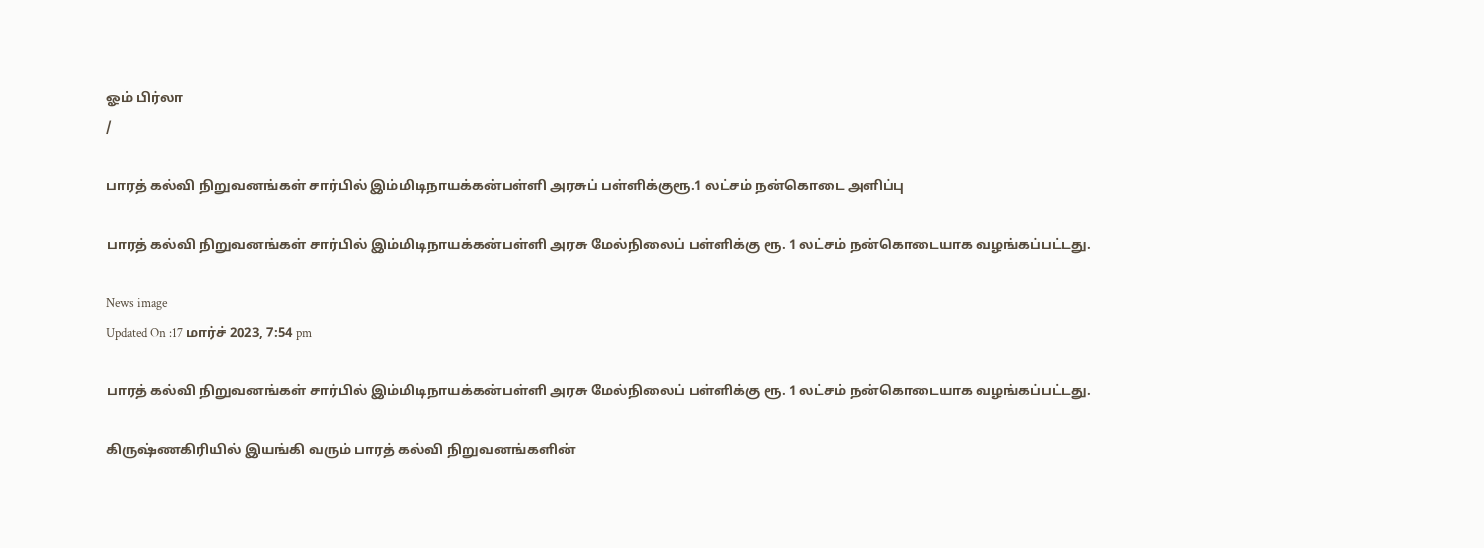ஓம் பிர்லா
/

பாரத் கல்வி நிறுவனங்கள் சார்பில் இம்மிடிநாயக்கன்பள்ளி அரசுப் பள்ளிக்குரூ.1 லட்சம் நன்கொடை அளிப்பு

பாரத் கல்வி நிறுவனங்கள் சார்பில் இம்மிடிநாயக்கன்பள்ளி அரசு மேல்நிலைப் பள்ளிக்கு ரூ. 1 லட்சம் நன்கொடையாக வழங்கப்பட்டது.

News image
Updated On :17 மார்ச் 2023, 7:54 pm

பாரத் கல்வி நிறுவனங்கள் சார்பில் இம்மிடிநாயக்கன்பள்ளி அரசு மேல்நிலைப் பள்ளிக்கு ரூ. 1 லட்சம் நன்கொடையாக வழங்கப்பட்டது.

கிருஷ்ணகிரியில் இயங்கி வரும் பாரத் கல்வி நிறுவனங்களின்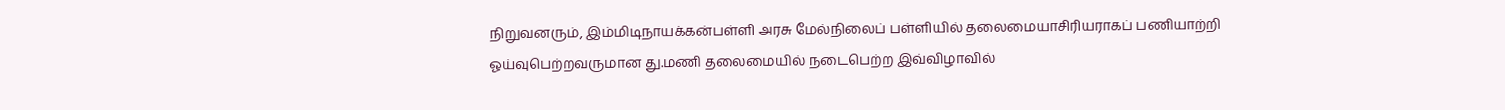நிறுவனரும், இம்மிடிநாயக்கன்பள்ளி அரசு மேல்நிலைப் பள்ளியில் தலைமையாசிரியராகப் பணியாற்றி ஓய்வுபெற்றவருமான து.மணி தலைமையில் நடைபெற்ற இவ்விழாவில்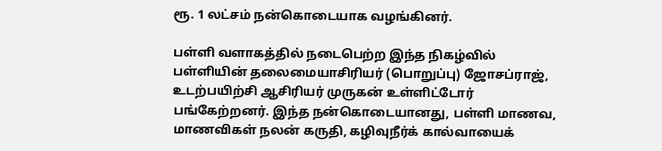ரூ. 1 லட்சம் நன்கொடையாக வழங்கினர்.

பள்ளி வளாகத்தில் நடைபெற்ற இந்த நிகழ்வில் பள்ளியின் தலைமையாசிரியர் (பொறுப்பு) ஜோசப்ராஜ், உடற்பயிற்சி ஆசிரியர் முருகன் உள்ளிட்டோர் பங்கேற்றனர். இந்த நன்கொடையானது, பள்ளி மாணவ, மாணவிகள் நலன் கருதி, கழிவுநீர்க் கால்வாயைக்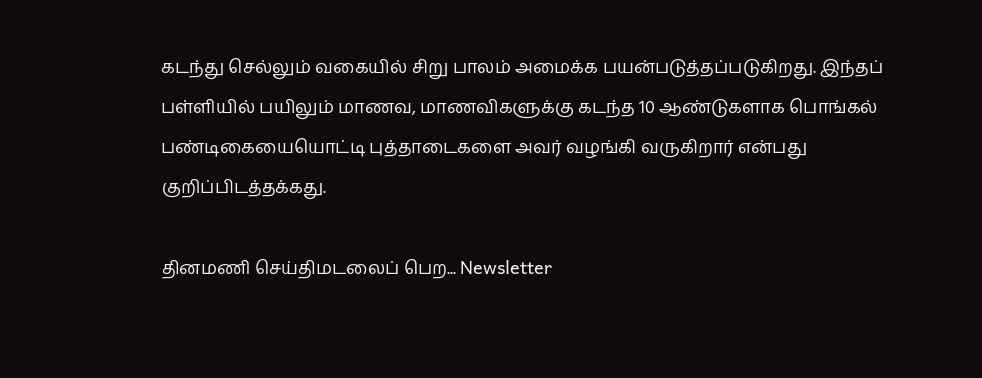கடந்து செல்லும் வகையில் சிறு பாலம் அமைக்க பயன்படுத்தப்படுகிறது. இந்தப் பள்ளியில் பயிலும் மாணவ, மாணவிகளுக்கு கடந்த 10 ஆண்டுகளாக பொங்கல் பண்டிகையையொட்டி புத்தாடைகளை அவர் வழங்கி வருகிறார் என்பது குறிப்பிடத்தக்கது.

தினமணி செய்திமடலைப் பெற... Newsletter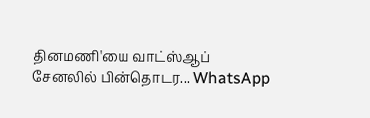தினமணி'யை வாட்ஸ்ஆப் சேனலில் பின்தொடர... WhatsApp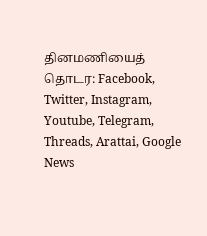தினமணியைத் தொடர: Facebook, Twitter, Instagram, Youtube, Telegram, Threads, Arattai, Google News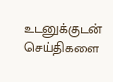உடனுக்குடன் செய்திகளை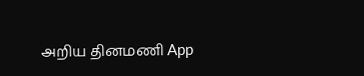அறிய தினமணி App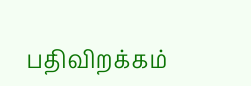பதிவிறக்கம்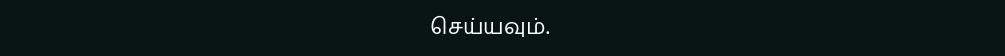செய்யவும்.